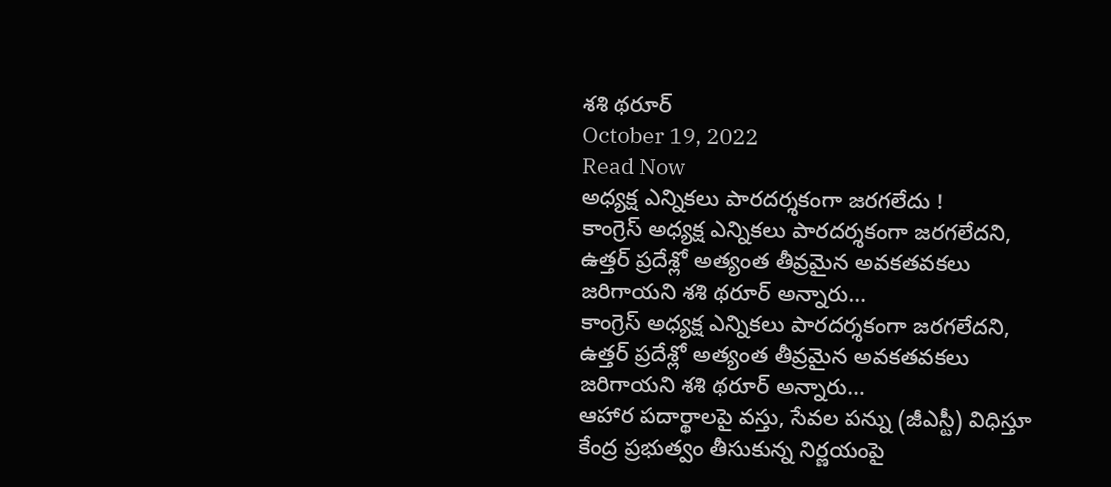శశి థరూర్
October 19, 2022
Read Now
అధ్యక్ష ఎన్నికలు పారదర్శకంగా జరగలేదు !
కాంగ్రెస్ అధ్యక్ష ఎన్నికలు పారదర్శకంగా జరగలేదని, ఉత్తర్ ప్రదేశ్లో అత్యంత తీవ్రమైన అవకతవకలు జరిగాయని శశి థరూర్ అన్నారు…
కాంగ్రెస్ అధ్యక్ష ఎన్నికలు పారదర్శకంగా జరగలేదని, ఉత్తర్ ప్రదేశ్లో అత్యంత తీవ్రమైన అవకతవకలు జరిగాయని శశి థరూర్ అన్నారు…
ఆహార పదార్థాలపై వస్తు, సేవల పన్ను (జీఎస్టీ) విధిస్తూ కేంద్ర ప్రభుత్వం తీసుకున్న నిర్ణయంపై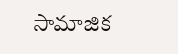సామాజిక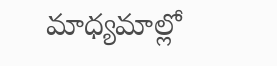మాధ్యమాల్లో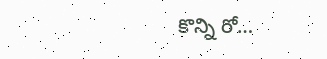కొన్ని రో…